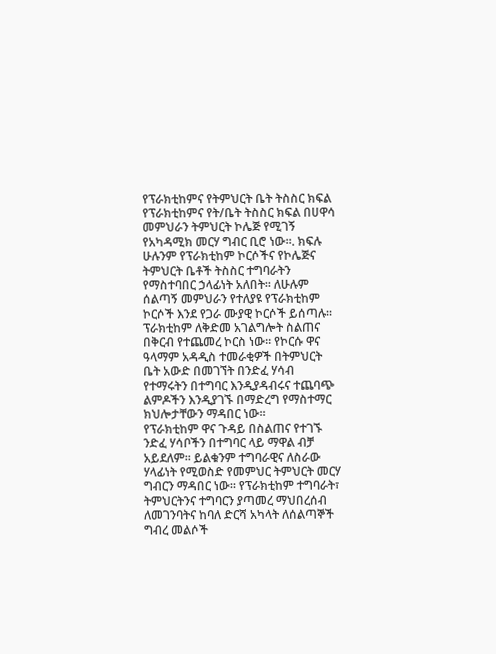የፕራክቲከምና የትምህርት ቤት ትስስር ክፍል
የፕራክቲከምና የት/ቤት ትስስር ክፍል በሀዋሳ መምህራን ትምህርት ኮሌጅ የሚገኝ የአካዳሚክ መርሃ ግብር ቢሮ ነው።. ክፍሉ ሁሉንም የፕራክቲከም ኮርሶችና የኮሌጅና ትምህርት ቤቶች ትስስር ተግባራትን የማስተባበር ኃላፊነት አለበት። ለሁሉም ሰልጣኝ መምህራን የተለያዩ የፕራክቲከም ኮርሶች እንደ የጋራ ሙያዊ ኮርሶች ይሰጣሉ። ፕራክቲከም ለቅድመ አገልግሎት ስልጠና በቅርብ የተጨመረ ኮርስ ነው። የኮርሱ ዋና ዓላማም አዳዲስ ተመራቂዎች በትምህርት ቤት አውድ በመገኘት በንድፈ ሃሳብ የተማሩትን በተግባር እንዲያዳብሩና ተጨባጭ ልምዶችን እንዲያገኙ በማድረግ የማስተማር ክህሎታቸውን ማዳበር ነው፡፡
የፕራክቲከም ዋና ጉዳይ በስልጠና የተገኙ ንድፈ ሃሳቦችን በተግባር ላይ ማዋል ብቻ አይደለም፡፡ ይልቁንም ተግባራዊና ለስራው ሃላፊነት የሚወስድ የመምህር ትምህርት መርሃ ግብርን ማዳበር ነው። የፕራክቲከም ተግባራት፣ ትምህርትንና ተግባርን ያጣመረ ማህበረሰብ ለመገንባትና ከባለ ድርሻ አካላት ለሰልጣኞች ግብረ መልሶች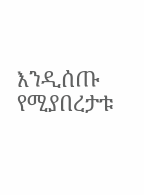እንዲሰጡ የሚያበረታቱ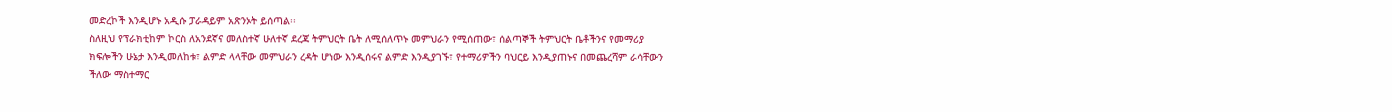መድረኮች እንዲሆኑ አዲሱ ፓራዳይም አጽንኦት ይሰጣል፡፡
ስለዚህ የፕራክቲከም ኮርስ ለአንደኛና መለስተኛ ሁለተኛ ደረጃ ትምህርት ቤት ለሚሰለጥኑ መምህራን የሚሰጠው፣ ሰልጣኞች ትምህርት ቤቶችንና የመማሪያ ክፍሎችን ሁኔታ እንዲመለከቱ፣ ልምድ ላላቸው መምህራን ረዳት ሆነው እንዲሰሩና ልምድ እንዲያገኙ፣ የተማሪዎችን ባህርይ እንዲያጠኑና በመጨረሻም ራሳቸውን ችለው ማስተማር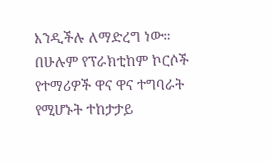እንዲችሉ ለማድረግ ነው።
በሁሉም የፕራክቲከም ኮርሶች የተማሪዎች ዋና ዋና ተግባራት የሚሆኑት ተከታታይ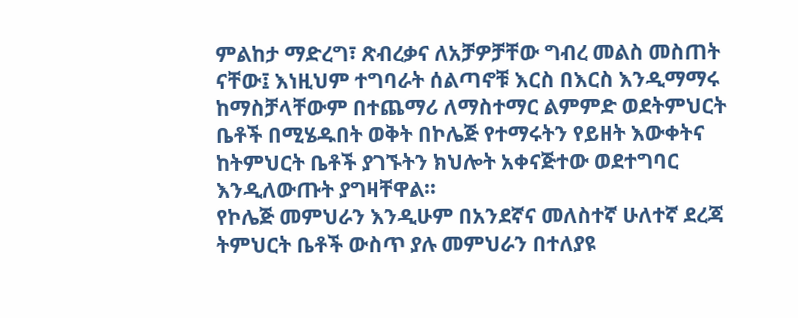ምልከታ ማድረግ፣ ጽብረቃና ለአቻዎቻቸው ግብረ መልስ መስጠት ናቸው፤ እነዚህም ተግባራት ሰልጣኖቹ እርስ በእርስ እንዲማማሩ ከማስቻላቸውም በተጨማሪ ለማስተማር ልምምድ ወደትምህርት ቤቶች በሚሄዱበት ወቅት በኮሌጅ የተማሩትን የይዘት እውቀትና ከትምህርት ቤቶች ያገኙትን ክህሎት አቀናጅተው ወደተግባር እንዲለውጡት ያግዛቸዋል፡፡
የኮሌጅ መምህራን እንዲሁም በአንደኛና መለስተኛ ሁለተኛ ደረጃ ትምህርት ቤቶች ውስጥ ያሉ መምህራን በተለያዩ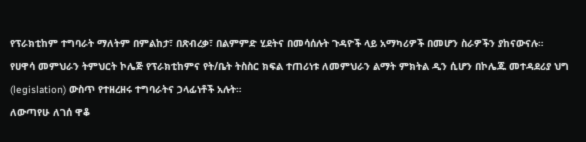የፕራክቲከም ተግባራት ማለትም በምልከታ፣ በጽብረቃ፣ በልምምድ ሂደትና በመሳሰሉት ጉዳዮች ላይ አማካሪዎች በመሆን ስራዎችን ያከናውናሉ።
የሀዋሳ መምህራን ትምህርት ኮሌጅ የፕራክቲከምና የት/ቤት ትስስር ክፍል ተጠሪነቱ ለመምህራን ልማት ምክትል ዲን ሲሆን በኮሌጁ መተዳደሪያ ህግ (legislation) ውስጥ የተዘረዘሩ ተግባራትና ኃላፊነቶች አሉት።
ለውጣየሁ ለገሰ ዋቆ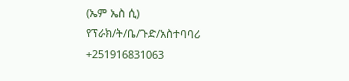(ኤም ኤስ ሲ)
የፕራክ/ት/ቤ/ጉድ/አስተባባሪ
+251916831063